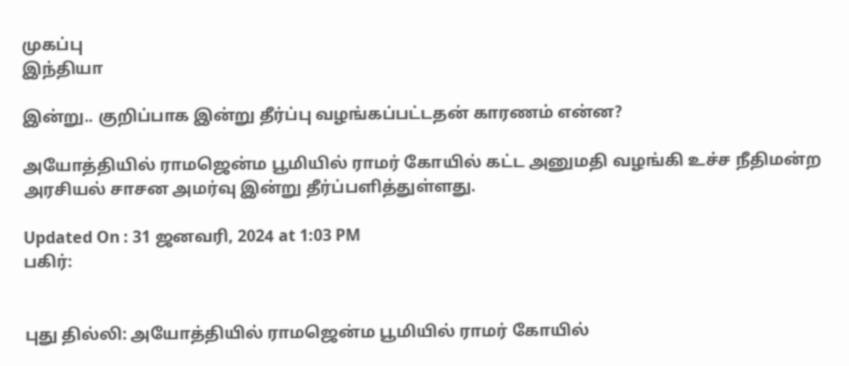முகப்பு
இந்தியா

இன்று.. குறிப்பாக இன்று தீர்ப்பு வழங்கப்பட்டதன் காரணம் என்ன?

அயோத்தியில் ராமஜென்ம பூமியில் ராமர் கோயில் கட்ட அனுமதி வழங்கி உச்ச நீதிமன்ற அரசியல் சாசன அமர்வு இன்று தீர்ப்பளித்துள்ளது.

Updated On : 31 ஜனவரி, 2024 at 1:03 PM
பகிர்:


புது தில்லி: அயோத்தியில் ராமஜென்ம பூமியில் ராமர் கோயில்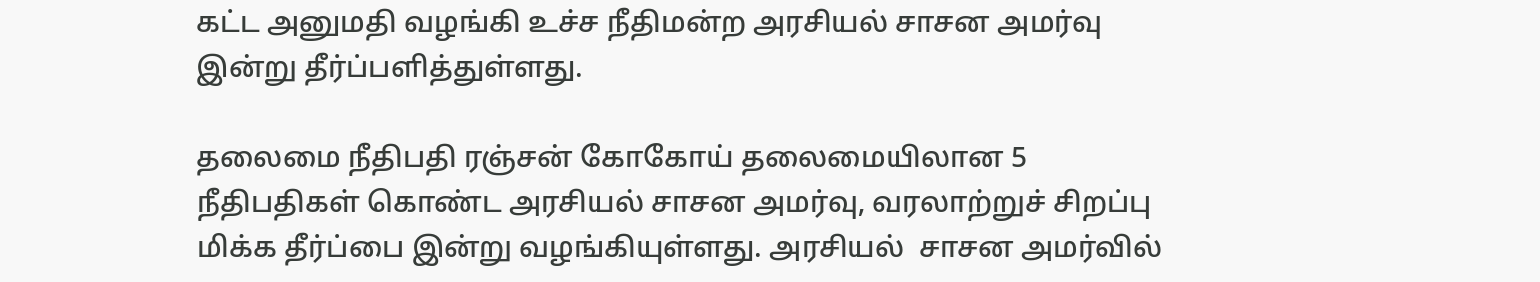கட்ட அனுமதி வழங்கி உச்ச நீதிமன்ற அரசியல் சாசன அமர்வு இன்று தீர்ப்பளித்துள்ளது.

தலைமை நீதிபதி ரஞ்சன் கோகோய் தலைமையிலான 5 நீதிபதிகள் கொண்ட அரசியல் சாசன அமர்வு, வரலாற்றுச் சிறப்பு மிக்க தீர்ப்பை இன்று வழங்கியுள்ளது. அரசியல்  சாசன அமர்வில்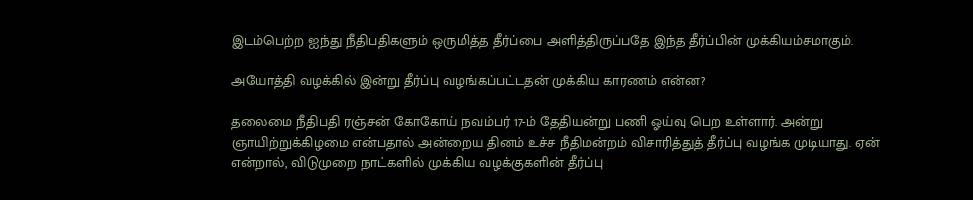இடம்பெற்ற ஐந்து நீதிபதிகளும் ஒருமித்த தீர்ப்பை அளித்திருப்பதே இந்த தீர்ப்பின் முக்கியம்சமாகும்.

அயோத்தி வழக்கில் இன்று தீர்ப்பு வழங்கப்பட்டதன் முக்கிய காரணம் என்ன?

தலைமை நீதிபதி ரஞ்சன் கோகோய் நவம்பர் 17-ம் தேதியன்று பணி ஓய்வு பெற உள்ளார். அன்று ஞாயிற்றுக்கிழமை என்பதால் அன்றைய தினம் உச்ச நீதிமன்றம் விசாரித்துத் தீர்ப்பு வழங்க முடியாது. ஏன் என்றால், விடுமுறை நாட்களில் முக்கிய வழக்குகளின் தீர்ப்பு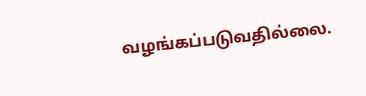வழங்கப்படுவதில்லை.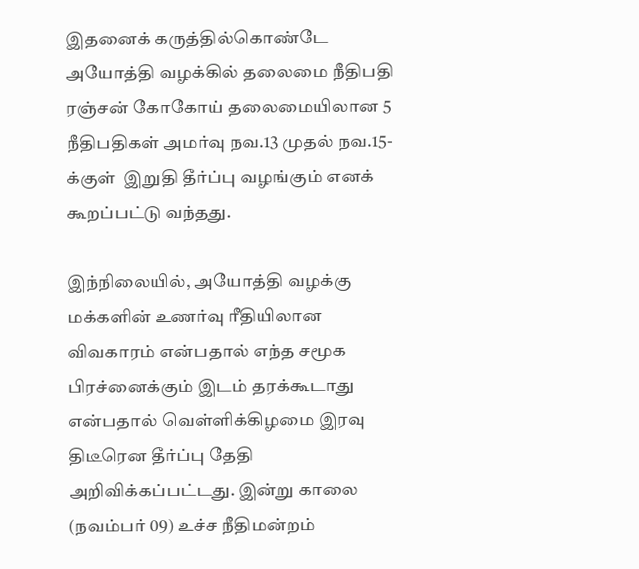இதனைக் கருத்தில்கொண்டே அயோத்தி வழக்கில் தலைமை நீதிபதி ரஞ்சன் கோகோய் தலைமையிலான 5 நீதிபதிகள் அமர்வு நவ.13 முதல் நவ.15-க்குள்  இறுதி தீர்ப்பு வழங்கும் எனக் கூறப்பட்டு வந்தது.

இந்நிலையில், அயோத்தி வழக்கு மக்களின் உணர்வு ரீதியிலான விவகாரம் என்பதால் எந்த சமூக பிரச்னைக்கும் இடம் தரக்கூடாது என்பதால் வெள்ளிக்கிழமை இரவு திடீரென தீர்ப்பு தேதி அறிவிக்கப்பட்டது. இன்று காலை (நவம்பர் 09) உச்ச நீதிமன்றம்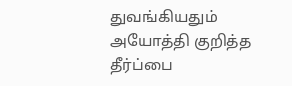துவங்கியதும் அயோத்தி குறித்த தீர்ப்பை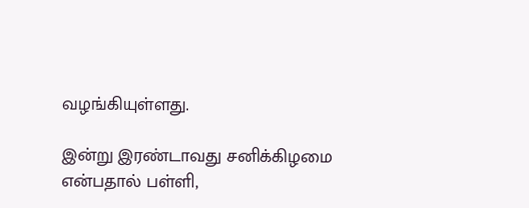வழங்கியுள்ளது.

இன்று இரண்டாவது சனிக்கிழமை என்பதால் பள்ளி,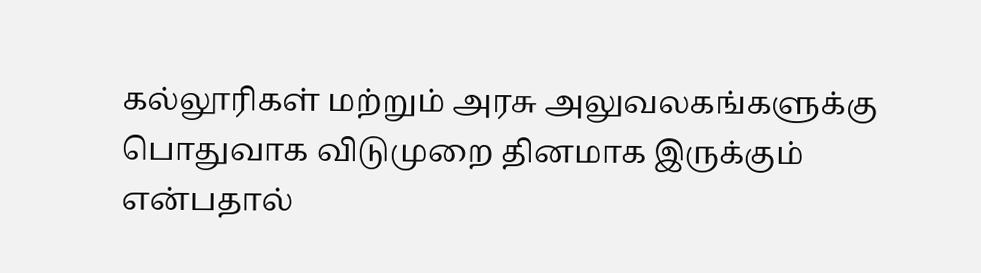கல்லூரிகள் மற்றும் அரசு அலுவலகங்களுக்கு பொதுவாக விடுமுறை தினமாக இருக்கும் என்பதால்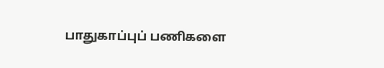பாதுகாப்புப் பணிகளை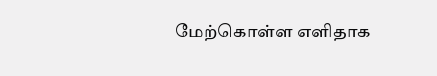மேற்கொள்ள எளிதாக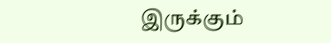இருக்கும்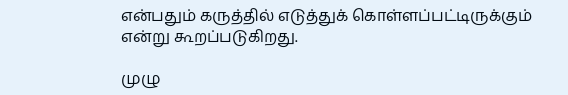என்பதும் கருத்தில் எடுத்துக் கொள்ளப்பட்டிருக்கும் என்று கூறப்படுகிறது.

முழு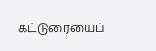கட்டுரையைப்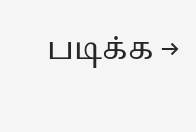படிக்க →